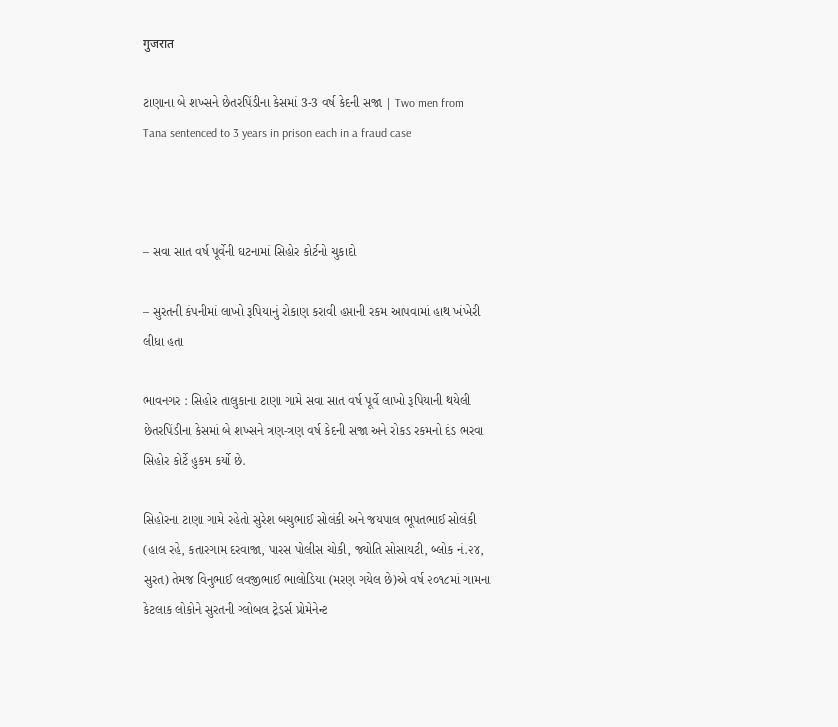गुजरात

ટાણાના બે શખ્સને છેતરપિંડીના કેસમાં 3-3 વર્ષ કેદની સજા | Two men from Tana sentenced to 3 years in prison each in a fraud case



– સવા સાત વર્ષ પૂર્વેની ઘટનામાં સિહોર કોર્ટનો ચુકાદો

– સુરતની કંપનીમાં લાખો રૂપિયાનું રોકાણ કરાવી હપ્તાની રકમ આપવામાં હાથ ખંખેરી લીધા હતા

ભાવનગર : સિહોર તાલુકાના ટાણા ગામે સવા સાત વર્ષ પૂર્વે લાખો રૂપિયાની થયેલી છેતરપિંડીના કેસમાં બે શખ્સને ત્રણ-ત્રણ વર્ષ કેદની સજા અને રોકડ રકમનો દંડ ભરવા સિહોર કોર્ટે હુકમ કર્યો છે.

સિહોરના ટાણા ગામે રહેતો સુરેશ બચુભાઈ સોલંકી અને જયપાલ ભૂપતભાઈ સોલંકી (હાલ રહે, કતારગામ દરવાજા, પારસ પોલીસ ચોકી, જ્યોતિ સોસાયટી, બ્લોક નં.૨૪, સુરત) તેમજ વિનુભાઈ લવજીભાઈ ભાલોડિયા (મરણ ગયેલ છે)એ વર્ષ ૨૦૧૮માં ગામના કેટલાક લોકોને સુરતની ગ્લોબલ ટ્રેડર્સ પ્રોમેનેન્ટ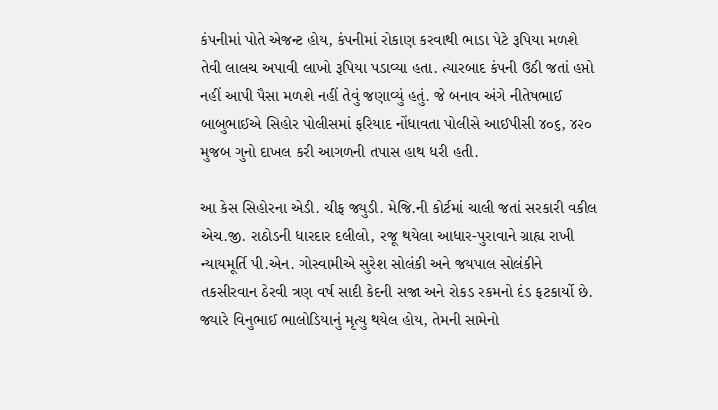કંપનીમાં પોતે એજન્ટ હોય, કંપનીમાં રોકાણ કરવાથી ભાડા પેટે રૂપિયા મળશે તેવી લાલચ અપાવી લાખો રૂપિયા પડાવ્યા હતા. ત્યારબાદ કંપની ઉઠી જતાં હપ્તો નહીં આપી પૈસા મળશે નહીં તેવું જણાવ્યું હતું. જે બનાવ અંગે નીતેષભાઈ બાબુભાઈએ સિહોર પોલીસમાં ફરિયાદ નોંધાવતા પોલીસે આઈપીસી ૪૦૬, ૪૨૦ મુજબ ગુનો દાખલ કરી આગળની તપાસ હાથ ધરી હતી.

આ કેસ સિહોરના એડી. ચીફ જ્યુડી. મેજિ.ની કોર્ટમાં ચાલી જતાં સરકારી વકીલ એચ.જી. રાઠોડની ધારદાર દલીલો, રજૂ થયેલા આધાર-પુરાવાને ગ્રાહ્ય રાખી ન્યાયમૂર્તિ પી.એન. ગોસ્વામીએ સુરેશ સોલંકી અને જયપાલ સોલંકીને તકસીરવાન ઠેરવી ત્રણ વર્ષ સાદી કેદની સજા અને રોકડ રકમનો દંડ ફટકાર્યો છે. જ્યારે વિનુભાઈ ભાલોડિયાનું મૃત્યુ થયેલ હોય, તેમની સામેનો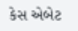કેસ એબેટ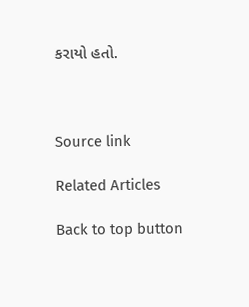કરાયો હતો.



Source link

Related Articles

Back to top button